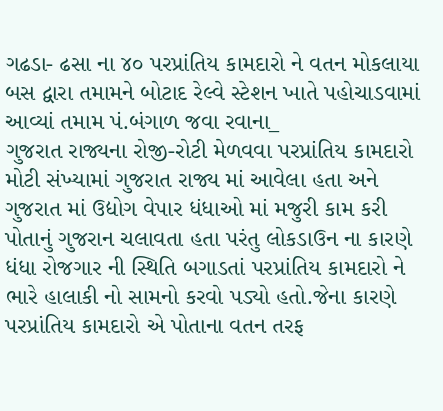ગઢડા- ઢસા ના ૪૦ પરપ્રાંતિય કામદારો ને વતન મોકલાયા
બસ દ્વારા તમામને બોટાદ રેલ્વે સ્ટેશન ખાતે પહોચાડવામાં આવ્યાં તમામ પં.બંગાળ જવા રવાના_
ગુજરાત રાજ્યના રોજી-રોટી મેળવવા પરપ્રાંતિય કામદારો મોટી સંખ્યામાં ગુજરાત રાજ્ય માં આવેલા હતા અને ગુજરાત માં ઉદ્યોગ વેપાર ધંધાઓ માં મજુરી કામ કરી પોતાનું ગુજરાન ચલાવતા હતા પરંતુ લોકડાઉન ના કારણે ધંધા રોજગાર ની સ્થિતિ બગાડતાં પરપ્રાંતિય કામદારો ને ભારે હાલાકી નો સામનો કરવો પડ્યો હતો.જેના કારણે પરપ્રાંતિય કામદારો એ પોતાના વતન તરફ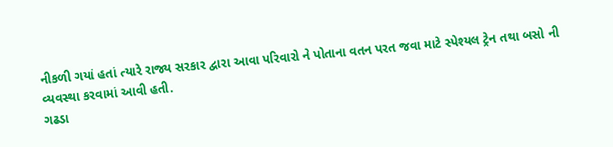નીકળી ગયાં હતાં ત્યારે રાજ્ય સરકાર દ્વારા આવા પરિવારો ને પોતાના વતન પરત જવા માટે સ્પેશ્યલ ટ્રેન તથા બસો ની વ્યવસ્થા કરવામાં આવી હતી.
ગઢડા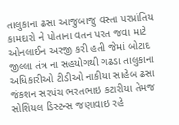તાલુકાના ઢસા આજુબાજુ વસ્તા પરપ્રાંતિય કામદારો ને પોતાના વતન પરત જવા માટે ઓનલાઈન અરજી કરી હતી જેમાં બોટાદ જીલ્લા તંત્ર ના સહયોગથી ગઢડા તાલુકાના અધિકારીઓ ટીડીઓ નાકીયા સાહેબ ઢસા જંકશન સરપંચ ભરતભાઇ કટારીયા તેમજ સોશિયલ ડિસ્ટન્સ જણાવાઇ રહે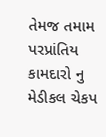તેમજ તમામ પરપ્રાંતિય કામદારો નુ મેડીકલ ચેકપ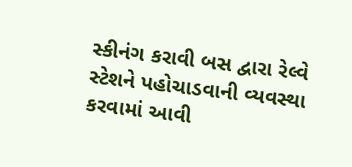સ્કીનંગ કરાવી બસ દ્વારા રેલ્વે સ્ટેશને પહોચાડવાની વ્યવસ્થા કરવામાં આવી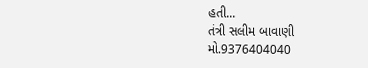હતી...
તંત્રી સલીમ બાવાણી
મો.9376404040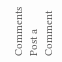Comments
Post a Comment